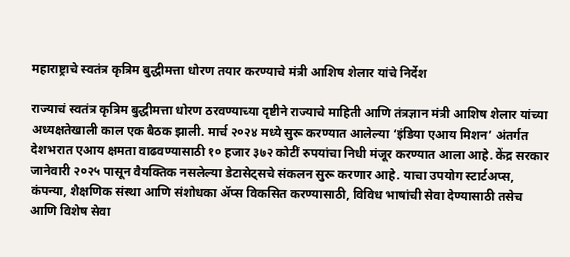महाराष्ट्राचे स्वतंत्र कृत्रिम बुद्धीमत्ता धोरण तयार करण्याचे मंत्री आशिष शेलार यांचे निर्देश

राज्याचं स्वतंत्र कृत्रिम बुद्धीमत्ता धोरण ठरवण्याच्या दृष्टीने राज्याचे माहिती आणि तंत्रज्ञान मंत्री आशिष शेलार यांच्या अध्यक्षतेखाली काल एक बैठक झाली. मार्च २०२४ मध्ये सुरू करण्यात आलेल्या ‘इंडिया एआय मिशन’ अंतर्गत देशभरात एआय क्षमता वाढवण्यासाठी १० हजार ३७२ कोटीं रुपयांचा निधी मंजूर करण्यात आला आहे. केंद्र सरकार जानेवारी २०२५ पासून वैयक्तिक नसलेल्या डेटासेट्सचे संकलन सुरू करणार आहे. याचा उपयोग स्टार्टअप्स, कंपन्या, शैक्षणिक संस्था आणि संशोधका ॲप्स विकसित करण्यासाठी, विविध भाषांची सेवा देण्यासाठी तसेच आणि विशेष सेवा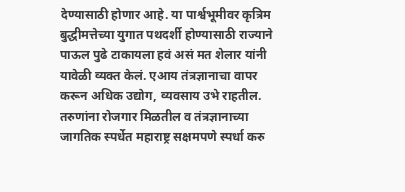देण्यासाठी होणार आहे. या पार्श्वभूमीवर कृत्रिम बुद्धीमत्तेच्या युगात पथदर्शी होण्यासाठी राज्याने पाऊल पुढे टाकायला हवं असं मत शेलार यांनी यावेळी व्यक्त केलं. एआय तंत्रज्ञानाचा वापर करून अधिक उद्योग, व्यवसाय उभे राहतील. तरुणांना रोजगार मिळतील व तंत्रज्ञानाच्या जागतिक स्पर्धेत महाराष्ट्र सक्षमपणे स्पर्धा करु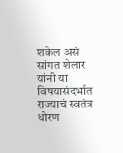शकेल असं सांगत शेलार यांनी या विषयासंदर्भात राज्याचं स्वतंत्र धोरण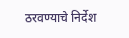ठरवण्याचे निर्देश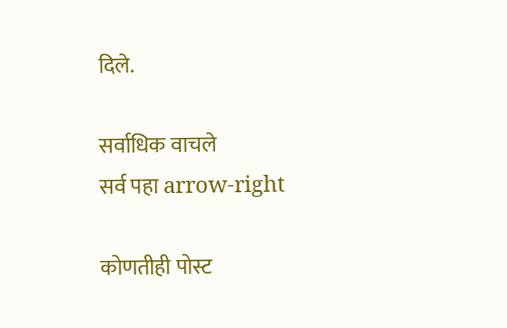दिले.

सर्वाधिक वाचले
सर्व पहा arrow-right

कोणतीही पोस्ट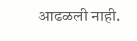आढळली नाही.